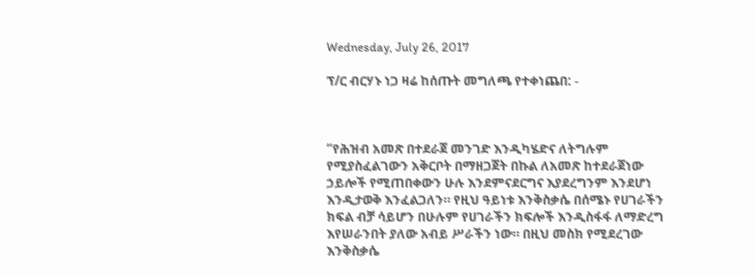Wednesday, July 26, 2017

ፕ/ር ብርሃኑ ነጋ ዛሬ ከሰጡት መግለጫ የተቀነጨበ: -



“የሕዝብ አመጽ በተደራጀ መንገድ እንዲካሄድና ለትግሉም የሚያስፈልገውን አቅርቦት በማዘጋጀት በኩል ለአመጽ ከተደራጀነው ኃይሎች የሚጠበቀውን ሁሉ እንደምናደርግና እያደረግንም እንደሆነ እንዲታወቅ እንፈልጋለን። የዚህ ዓይነቱ እንቅስቃሴ በሰሜኑ የሀገራችን ክፍል ብቻ ሳይሆን በሁሉም የሀገራችን ክፍሎች እንዲስፋፋ ለማድረግ እየሠራንበት ያለው አብይ ሥራችን ነው። በዚህ መስክ የሚደረገው እንቅስቃሴ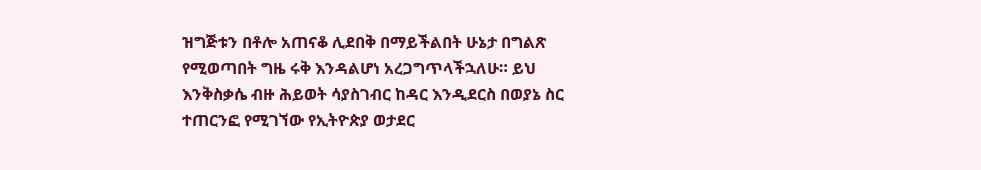ዝግጅቱን በቶሎ አጠናቆ ሊደበቅ በማይችልበት ሁኔታ በግልጽ የሚወጣበት ግዜ ሩቅ እንዳልሆነ አረጋግጥላችኋለሁ። ይህ እንቅስቃሴ ብዙ ሕይወት ሳያስገብር ከዳር እንዲደርስ በወያኔ ስር ተጠርንፎ የሚገኘው የኢትዮጵያ ወታደር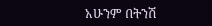አሁንም በትንሽ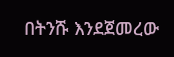በትንሹ እንደጀመረው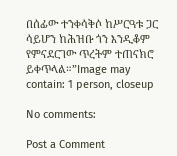በሰፊው ተንቀሳቅሶ ከሥርዓቱ ጋር ሳይሆን ከሕዝቡ ጎን እንዲቆም የምናደርገው ጥረትም ተጠናክሮ ይቀጥላል።”Image may contain: 1 person, closeup

No comments:

Post a Comment